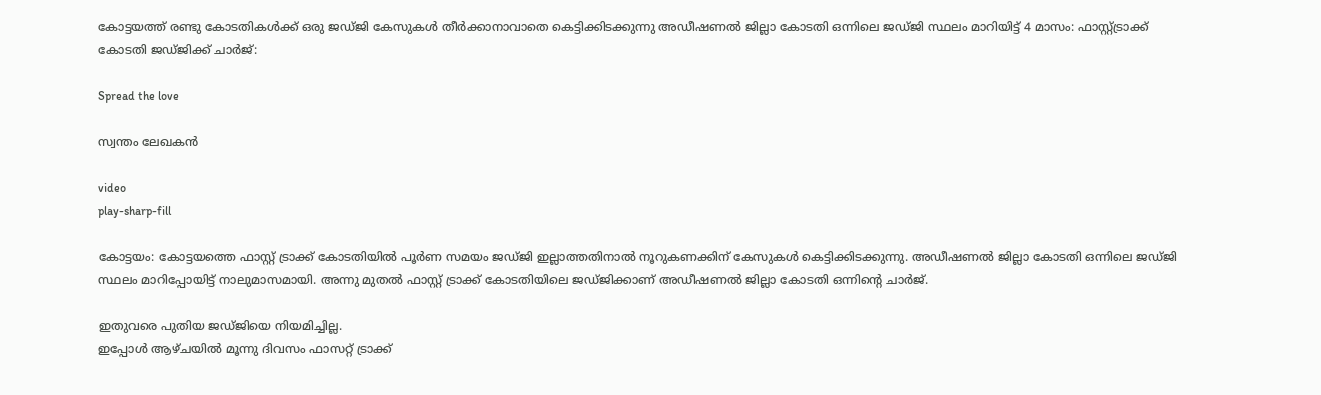കോട്ടയത്ത് രണ്ടു കോടതികള്‍ക്ക് ഒരു ജഡ്ജി കേസുകള്‍ തീര്‍ക്കാനാവാതെ കെട്ടിക്കിടക്കുന്നു അഡീഷണല്‍ ജില്ലാ കോടതി ഒന്നിലെ ജഡ്ജി സ്ഥലം മാറിയിട്ട് 4 മാസം: ഫാസ്റ്റ്ട്രാക്ക് കോടതി ജഡ്ജിക്ക് ചാര്‍ജ്:

Spread the love

സ്വന്തം ലേഖകന്‍

video
play-sharp-fill

കോട്ടയം: കോട്ടയത്തെ ഫാസ്റ്റ് ട്രാക്ക് കോടതിയില്‍ പൂര്‍ണ സമയം ജഡ്ജി ഇല്ലാത്തതിനാല്‍ നൂറുകണക്കിന് കേസുകള്‍ കെട്ടിക്കിടക്കുന്നു. അഡീഷണല്‍ ജില്ലാ കോടതി ഒന്നിലെ ജഡ്ജി സ്ഥലം മാറിപ്പോയിട്ട് നാലുമാസമായി. അന്നു മുതല്‍ ഫാസ്റ്റ് ട്രാക്ക് കോടതിയിലെ ജഡ്ജിക്കാണ് അഡീഷണല്‍ ജില്ലാ കോടതി ഒന്നിന്റെ ചാര്‍ജ്.

ഇതുവരെ പുതിയ ജഡ്ജിയെ നിയമിച്ചില്ല.
ഇപ്പോള്‍ ആഴ്ചയില്‍ മൂന്നു ദിവസം ഫാസറ്റ് ട്രാക്ക്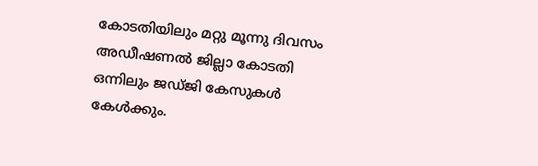കോടതിയിലും മറ്റു മൂന്നു ദിവസം അഡീഷണല്‍ ജില്ലാ കോടതി ഒന്നിലും ജഡ്ജി കേസുകള്‍ കേള്‍ക്കും.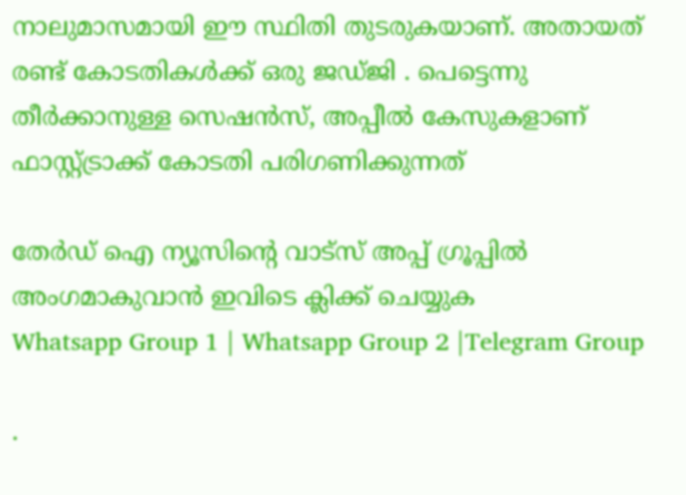നാലുമാസമായി ഈ സ്ഥിതി തുടരുകയാണ്. അതായത് രണ്ട് കോടതികള്‍ക്ക് ഒരു ജഡ്ജി . പെട്ടെന്നു തീര്‍ക്കാനുള്ള സെഷന്‍സ്, അപ്പീല്‍ കേസുകളാണ് ഫാസ്റ്റ്ട്രാക്ക് കോടതി പരിഗണിക്കുന്നത്

തേർഡ് ഐ ന്യൂസിന്റെ വാട്സ് അപ്പ് ഗ്രൂപ്പിൽ അംഗമാകുവാൻ ഇവിടെ ക്ലിക്ക് ചെയ്യുക
Whatsapp Group 1 | Whatsapp Group 2 |Telegram Group

.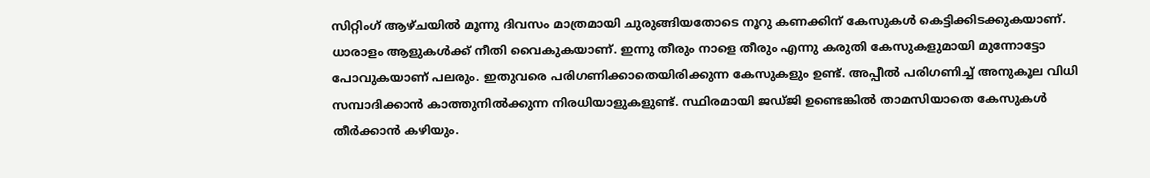സിറ്റിംഗ് ആഴ്ചയില്‍ മൂന്നു ദിവസം മാത്രമായി ചുരുങ്ങിയതോടെ നൂറു കണക്കിന് കേസുകള്‍ കെട്ടിക്കിടക്കുകയാണ്. ധാരാളം ആളുകള്‍ക്ക് നീതി വൈകുകയാണ്. ഇന്നു തീരും നാളെ തീരും എന്നു കരുതി കേസുകളുമായി മുന്നോട്ടോ പോവുകയാണ് പലരും. ഇതുവരെ പരിഗണിക്കാതെയിരിക്കുന്ന കേസുകളും ഉണ്ട്. അപ്പീല്‍ പരിഗണിച്ച് അനുകൂല വിധി സമ്പാദിക്കാന്‍ കാത്തുനില്‍ക്കുന്ന നിരധിയാളുകളുണ്ട്. സ്ഥിരമായി ജഡ്ജി ഉണ്ടെങ്കില്‍ താമസിയാതെ കേസുകള്‍ തീര്‍ക്കാന്‍ കഴിയും.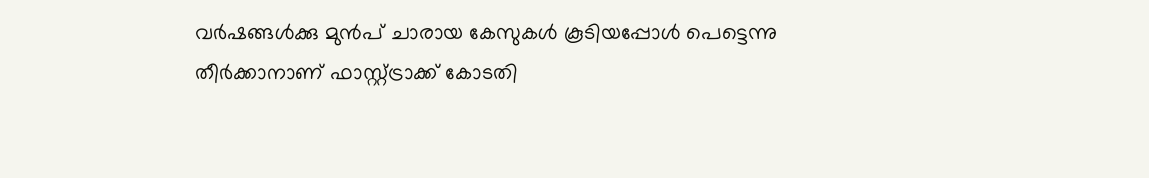വര്‍ഷങ്ങള്‍ക്കു മുന്‍പ് ചാരായ കേസുകള്‍ കൂടിയപ്പോള്‍ പെട്ടെന്നു തീര്‍ക്കാനാണ് ഫാസ്റ്റ്ട്രാക്ക് കോടതി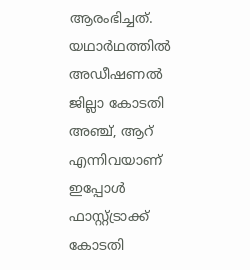ആരംഭിച്ചത്. യഥാര്‍ഥത്തില്‍ അഡീഷണല്‍ ജില്ലാ കോടതി അഞ്ച്, ആറ് എന്നിവയാണ് ഇപ്പോള്‍ ഫാസ്റ്റ്ട്രാക്ക് കോടതി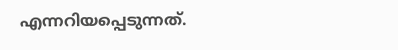എന്നറിയപ്പെടുന്നത്.